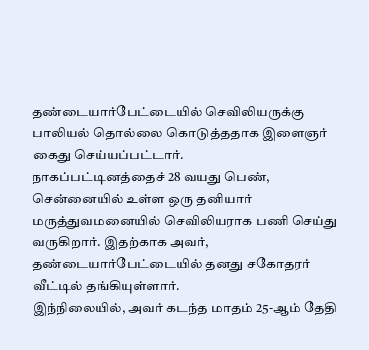தண்டையார்பேட்டையில் செவிலியருக்கு பாலியல் தொல்லை கொடுத்ததாக இளைஞர் கைது செய்யப்பட்டார்.
நாகப்பட்டினத்தைச் 28 வயது பெண், சென்னையில் உள்ள ஒரு தனியார் மருத்துவமனையில் செவிலியராக பணி செய்து வருகிறார். இதற்காக அவர், தண்டையார்பேட்டையில் தனது சகோதரர் வீட்டில் தங்கியுள்ளார்.
இந்நிலையில், அவர் கடந்த மாதம் 25-ஆம் தேதி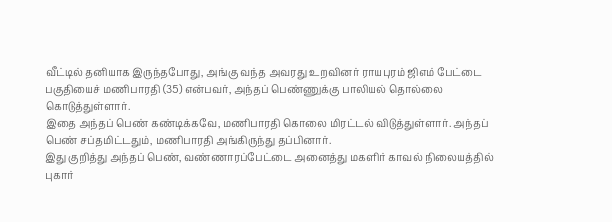வீட்டில் தனியாக இருந்தபோது, அங்கு வந்த அவரது உறவினர் ராயபுரம் ஜிஎம் பேட்டை பகுதியைச் மணிபாரதி (35) என்பவர், அந்தப் பெண்ணுக்கு பாலியல் தொல்லை கொடுத்துள்ளார்.
இதை அந்தப் பெண் கண்டிக்கவே, மணிபாரதி கொலை மிரட்டல் விடுத்துள்ளார். அந்தப் பெண் சப்தமிட்டதும், மணிபாரதி அங்கிருந்து தப்பினார்.
இது குறித்து அந்தப் பெண், வண்ணாரப்பேட்டை அனைத்து மகளிர் காவல் நிலையத்தில் புகார்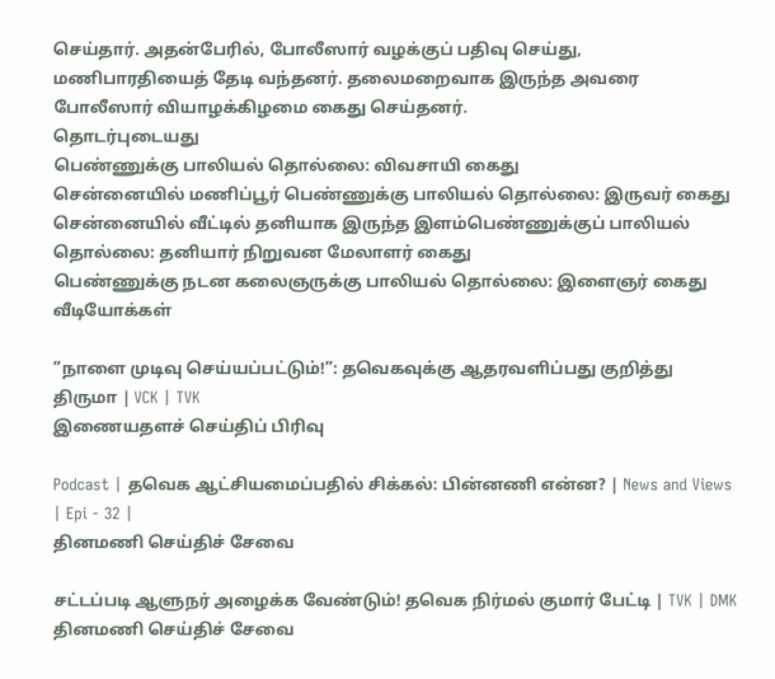செய்தார். அதன்பேரில், போலீஸார் வழக்குப் பதிவு செய்து, மணிபாரதியைத் தேடி வந்தனர். தலைமறைவாக இருந்த அவரை போலீஸார் வியாழக்கிழமை கைது செய்தனர்.
தொடர்புடையது
பெண்ணுக்கு பாலியல் தொல்லை: விவசாயி கைது
சென்னையில் மணிப்பூர் பெண்ணுக்கு பாலியல் தொல்லை: இருவர் கைது
சென்னையில் வீட்டில் தனியாக இருந்த இளம்பெண்ணுக்குப் பாலியல் தொல்லை: தனியார் நிறுவன மேலாளர் கைது
பெண்ணுக்கு நடன கலைஞருக்கு பாலியல் தொல்லை: இளைஞர் கைது
வீடியோக்கள்

”நாளை முடிவு செய்யப்பட்டும்!”: தவெகவுக்கு ஆதரவளிப்பது குறித்து திருமா | VCK | TVK
இணையதளச் செய்திப் பிரிவு

Podcast | தவெக ஆட்சியமைப்பதில் சிக்கல்: பின்னணி என்ன? | News and Views | Epi - 32 |
தினமணி செய்திச் சேவை

சட்டப்படி ஆளுநர் அழைக்க வேண்டும்! தவெக நிர்மல் குமார் பேட்டி | TVK | DMK
தினமணி செய்திச் சேவை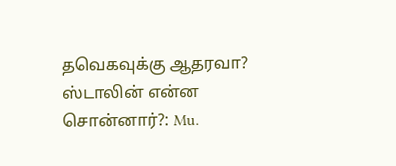தவெகவுக்கு ஆதரவா? ஸ்டாலின் என்ன சொன்னார்?: Mu.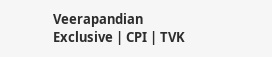Veerapandian Exclusive | CPI | TVK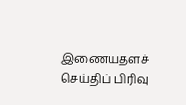இணையதளச் செய்திப் பிரிவு